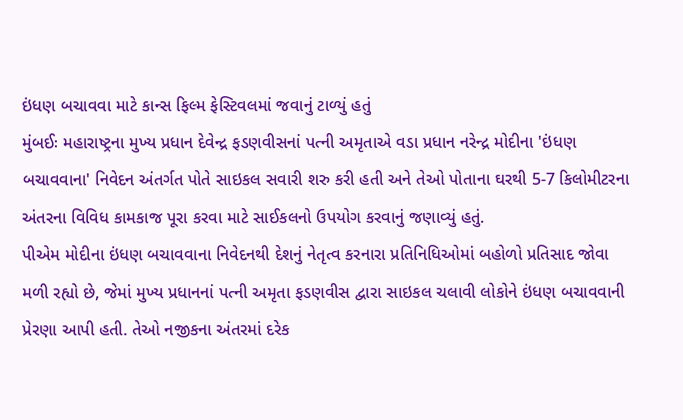ઇંધણ બચાવવા માટે કાન્સ ફિલ્મ ફેસ્ટિવલમાં જવાનું ટાળ્યું હતું
મુંબઈઃ મહારાષ્ટ્રના મુખ્ય પ્રધાન દેવેન્દ્ર ફડણવીસનાં પત્ની અમૃતાએ વડા પ્રધાન નરેન્દ્ર મોદીના 'ઇંધણ બચાવવાના' નિવેદન અંતર્ગત પોતે સાઇકલ સવારી શરુ કરી હતી અને તેઓ પોતાના ઘરથી 5-7 કિલોમીટરના અંતરના વિવિધ કામકાજ પૂરા કરવા માટે સાઈકલનો ઉપયોગ કરવાનું જણાવ્યું હતું.
પીએમ મોદીના ઇંધણ બચાવવાના નિવેદનથી દેશનું નેતૃત્વ કરનારા પ્રતિનિધિઓમાં બહોળો પ્રતિસાદ જોવા મળી રહ્યો છે, જેમાં મુખ્ય પ્રધાનનાં પત્ની અમૃતા ફડણવીસ દ્વારા સાઇકલ ચલાવી લોકોને ઇંધણ બચાવવાની પ્રેરણા આપી હતી. તેઓ નજીકના અંતરમાં દરેક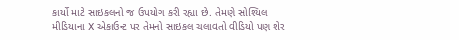કાર્યો માટે સાઇકલનો જ ઉપયોગ કરી રહ્યા છે. તેમણે સોશ્યિલ મીડિયાના X એકાઉન્ટ પર તેમનો સાઇકલ ચલાવતો વીડિયો પણ શેર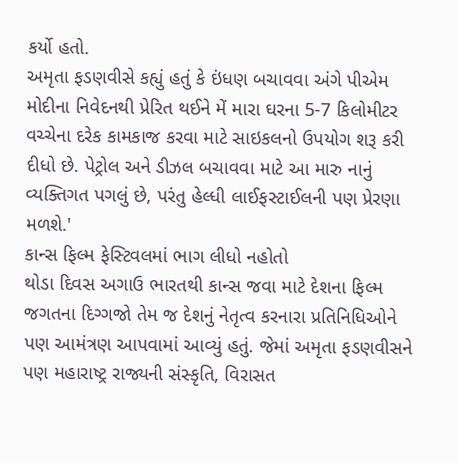કર્યો હતો.
અમૃતા ફડણવીસે કહ્યું હતું કે ઇંધણ બચાવવા અંગે પીએમ મોદીના નિવેદનથી પ્રેરિત થઈને મેં મારા ઘરના 5-7 કિલોમીટર વચ્ચેના દરેક કામકાજ કરવા માટે સાઇકલનો ઉપયોગ શરૂ કરી દીધો છે. પેટ્રોલ અને ડીઝલ બચાવવા માટે આ મારુ નાનું વ્યક્તિગત પગલું છે, પરંતુ હેલ્ધી લાઈફસ્ટાઈલની પણ પ્રેરણા મળશે.'
કાન્સ ફિલ્મ ફેસ્ટિવલમાં ભાગ લીધો નહોતો
થોડા દિવસ અગાઉ ભારતથી કાન્સ જવા માટે દેશના ફિલ્મ જગતના દિગ્ગજો તેમ જ દેશનું નેતૃત્વ કરનારા પ્રતિનિધિઓને પણ આમંત્રણ આપવામાં આવ્યું હતું. જેમાં અમૃતા ફડણવીસને પણ મહારાષ્ટ્ર રાજ્યની સંસ્કૃતિ, વિરાસત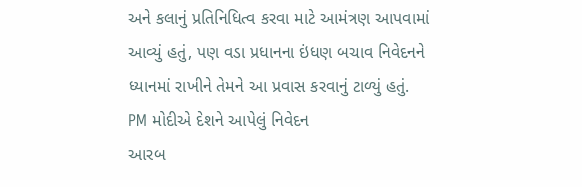અને કલાનું પ્રતિનિધિત્વ કરવા માટે આમંત્રણ આપવામાં આવ્યું હતું, પણ વડા પ્રધાનના ઇંધણ બચાવ નિવેદનને ધ્યાનમાં રાખીને તેમને આ પ્રવાસ કરવાનું ટાળ્યું હતું.
PM મોદીએ દેશને આપેલું નિવેદન
આરબ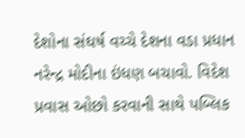દેશોના સંઘર્ષ વચ્ચે દેશના વડા પ્રધાન નરેન્દ્ર મોદીના ઇંધણ બચાવો. વિદેશ પ્રવાસ ઓછો કરવાની સાથે પબ્લિક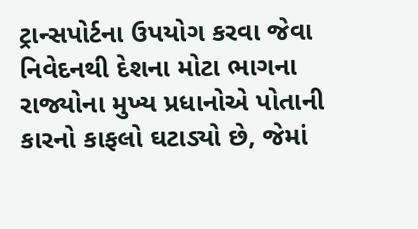ટ્રાન્સપોર્ટના ઉપયોગ કરવા જેવા નિવેદનથી દેશના મોટા ભાગના રાજ્યોના મુખ્ય પ્રધાનોએ પોતાની કારનો કાફલો ઘટાડ્યો છે, જેમાં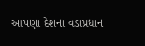આપણા દેશના વડાપ્રધાન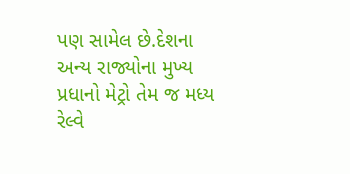પણ સામેલ છે.દેશના અન્ય રાજ્યોના મુખ્ય પ્રધાનો મેટ્રો તેમ જ મધ્ય રેલ્વે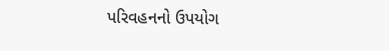પરિવહનનો ઉપયોગ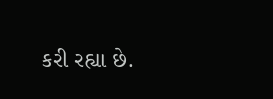કરી રહ્યા છે.